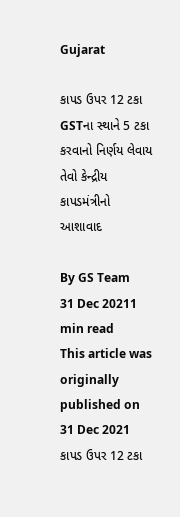Gujarat

કાપડ ઉપર 12 ટકા GSTના સ્થાને 5 ટકા કરવાનો નિર્ણય લેવાય તેવો કેન્દ્રીય કાપડમંત્રીનો આશાવાદ

By GS Team
31 Dec 20211 min read
This article was originally published on 31 Dec 2021
કાપડ ઉપર 12 ટકા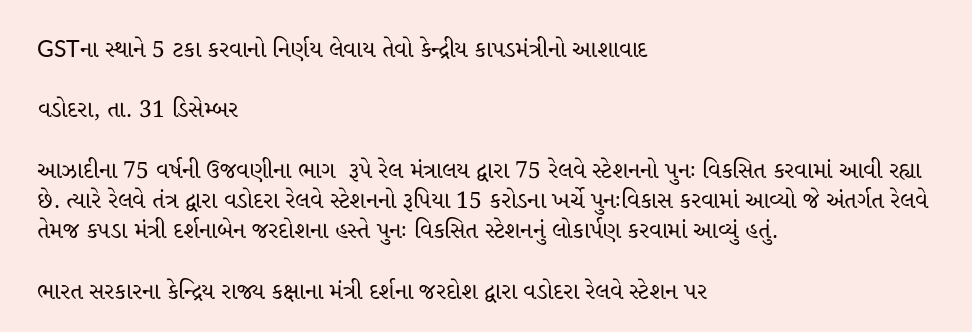GSTના સ્થાને 5 ટકા કરવાનો નિર્ણય લેવાય તેવો કેન્દ્રીય કાપડમંત્રીનો આશાવાદ

વડોદરા, તા. 31 ડિસેમ્બર

આઝાદીના 75 વર્ષની ઉજવણીના ભાગ  રૂપે રેલ મંત્રાલય દ્વારા 75 રેલવે સ્ટેશનનો પુનઃ વિકસિત કરવામાં આવી રહ્યા છે. ત્યારે રેલવે તંત્ર દ્વારા વડોદરા રેલવે સ્ટેશનનો રૂપિયા 15 કરોડના ખર્ચે પુનઃવિકાસ કરવામાં આવ્યો જે અંતર્ગત રેલવે તેમજ કપડા મંત્રી દર્શનાબેન જરદોશના હસ્તે પુનઃ વિકસિત સ્ટેશનનું લોકાર્પણ કરવામાં આવ્યું હતું.

ભારત સરકારના કેન્દ્રિય રાજ્ય કક્ષાના મંત્રી દર્શના જરદોશ દ્વારા વડોદરા રેલવે સ્ટેશન પર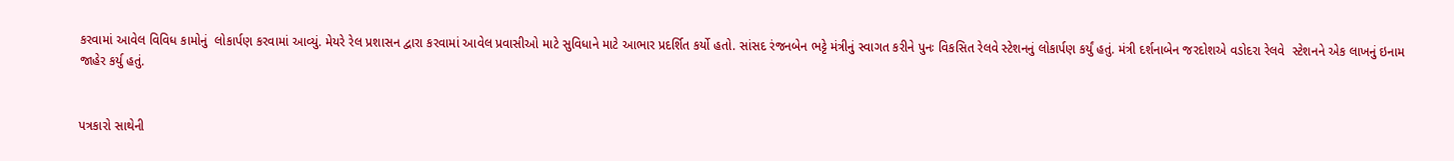કરવામાં આવેલ વિવિધ કામોનું  લોકાર્પણ કરવામાં આવ્યું. મેયરે રેલ પ્રશાસન દ્વારા કરવામાં આવેલ પ્રવાસીઓ માટે સુવિધાને માટે આભાર પ્રદર્શિત કર્યો હતો. સાંસદ રંજનબેન ભટ્ટે મંત્રીનું સ્વાગત કરીને પુનઃ વિકસિત રેલવે સ્ટેશનનું લોકાર્પણ કર્યું હતું. મંત્રી દર્શનાબેન જરદોશએ વડોદરા રેલવે  સ્ટેશનને એક લાખનું ઇનામ જાહેર કર્યુ હતું.


પત્રકારો સાથેની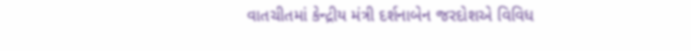વાતચીતમાં કેન્દ્રીય મંત્રી દર્શનાબેન જરદોશએ વિવિધ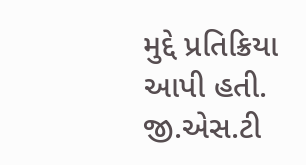મુદ્દે પ્રતિક્રિયા આપી હતી. જી.એસ.ટી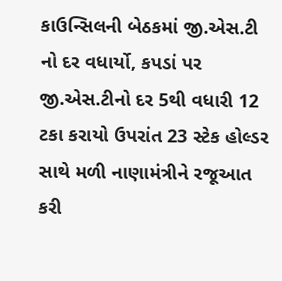કાઉન્સિલની બેઠકમાં જી.એસ.ટી નો દર વધાર્યો, કપડાં પર જી.એસ.ટીનો દર 5થી વધારી 12 ટકા કરાયો ઉપરાંત 23 સ્ટેક હોલ્ડર સાથે મળી નાણામંત્રીને રજૂઆત કરી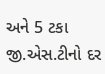અને 5 ટકા જી.એસ.ટીનો દર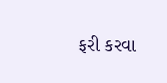ફરી કરવા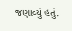જણાવ્યું હતું.